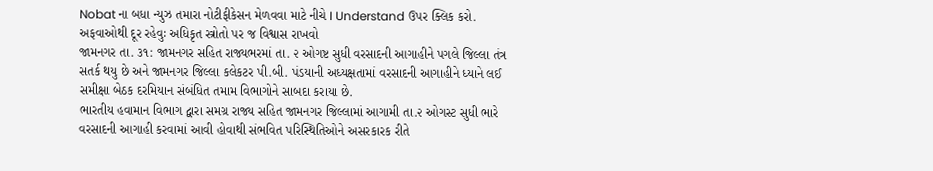Nobat ના બધા ન્યુઝ તમારા નોટીફીકેસન મેળવવા માટે નીચે I Understand ઉપર ક્લિક કરો.
અફવાઓથી દૂર રહેવુઃ અધિકૃત સ્ત્રોતો પર જ વિશ્વાસ રાખવો
જામનગર તા. ૩૧: જામનગર સહિત રાજ્યભરમાં તા. ૨ ઓગષ્ટ સુધી વરસાદની આગાહીને પગલે જિલ્લા તંત્ર સતર્ક થયુ છે અને જામનગર જિલ્લા કલેકટર પી.બી. પંડયાની અધ્યક્ષતામાં વરસાદની આગાહીને ધ્યાને લઈ સમીક્ષા બેઠક દરમિયાન સંબંધિત તમામ વિભાગોને સાબદા કરાયા છે.
ભારતીય હવામાન વિભાગ દ્વારા સમગ્ર રાજ્ય સહિત જામનગર જિલ્લામાં આગામી તા.૨ ઓગસ્ટ સુધી ભારે વરસાદની આગાહી કરવામાં આવી હોવાથી સંભવિત પરિસ્થિતિઓને અસરકારક રીતે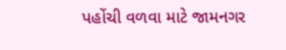પહોંચી વળવા માટે જામનગર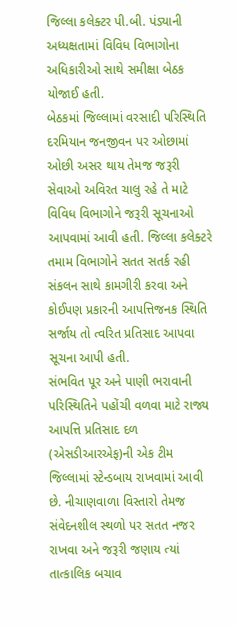જિલ્લા કલેક્ટર પી.બી. પંડ્યાની અધ્યક્ષતામાં વિવિધ વિભાગોના અધિકારીઓ સાથે સમીક્ષા બેઠક યોજાઈ હતી.
બેઠકમાં જિલ્લામાં વરસાદી પરિસ્થિતિ દરમિયાન જનજીવન પર ઓછામાં ઓછી અસર થાય તેમજ જરૂરી સેવાઓ અવિરત ચાલુ રહે તે માટે વિવિધ વિભાગોને જરૂરી સૂચનાઓ આપવામાં આવી હતી. જિલ્લા કલેક્ટરે તમામ વિભાગોને સતત સતર્ક રહી સંકલન સાથે કામગીરી કરવા અને કોઈપણ પ્રકારની આપત્તિજનક સ્થિતિ સર્જાય તો ત્વરિત પ્રતિસાદ આપવા સૂચના આપી હતી.
સંભવિત પૂર અને પાણી ભરાવાની પરિસ્થિતિને પહોંચી વળવા માટે રાજ્ય આપત્તિ પ્રતિસાદ દળ (એસડીઆરએફ)ની એક ટીમ જિલ્લામાં સ્ટેન્ડબાય રાખવામાં આવી છે. નીચાણવાળા વિસ્તારો તેમજ સંવેદનશીલ સ્થળો પર સતત નજર રાખવા અને જરૂરી જણાય ત્યાં તાત્કાલિક બચાવ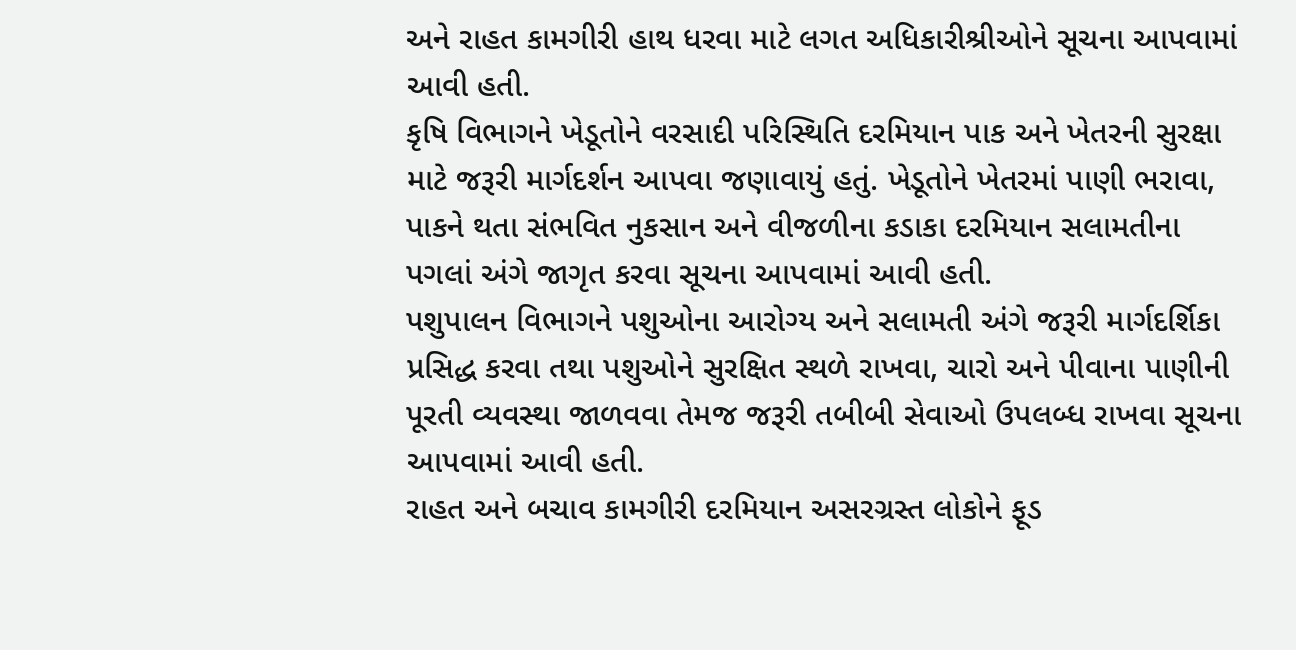અને રાહત કામગીરી હાથ ધરવા માટે લગત અધિકારીશ્રીઓને સૂચના આપવામાં આવી હતી.
કૃષિ વિભાગને ખેડૂતોને વરસાદી પરિસ્થિતિ દરમિયાન પાક અને ખેતરની સુરક્ષા માટે જરૂરી માર્ગદર્શન આપવા જણાવાયું હતું. ખેડૂતોને ખેતરમાં પાણી ભરાવા, પાકને થતા સંભવિત નુકસાન અને વીજળીના કડાકા દરમિયાન સલામતીના પગલાં અંગે જાગૃત કરવા સૂચના આપવામાં આવી હતી.
પશુપાલન વિભાગને પશુઓના આરોગ્ય અને સલામતી અંગે જરૂરી માર્ગદર્શિકા પ્રસિદ્ધ કરવા તથા પશુઓને સુરક્ષિત સ્થળે રાખવા, ચારો અને પીવાના પાણીની પૂરતી વ્યવસ્થા જાળવવા તેમજ જરૂરી તબીબી સેવાઓ ઉપલબ્ધ રાખવા સૂચના આપવામાં આવી હતી.
રાહત અને બચાવ કામગીરી દરમિયાન અસરગ્રસ્ત લોકોને ફૂડ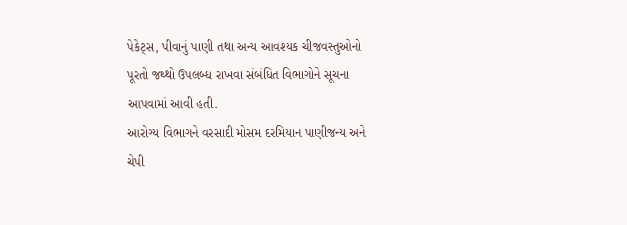પેકેટ્સ, પીવાનું પાણી તથા અન્ય આવશ્યક ચીજવસ્તુઓનો પૂરતો જથ્થો ઉપલબ્ધ રાખવા સંબંધિત વિભાગોને સૂચના આપવામાં આવી હતી.
આરોગ્ય વિભાગને વરસાદી મોસમ દરમિયાન પાણીજન્ય અને ચેપી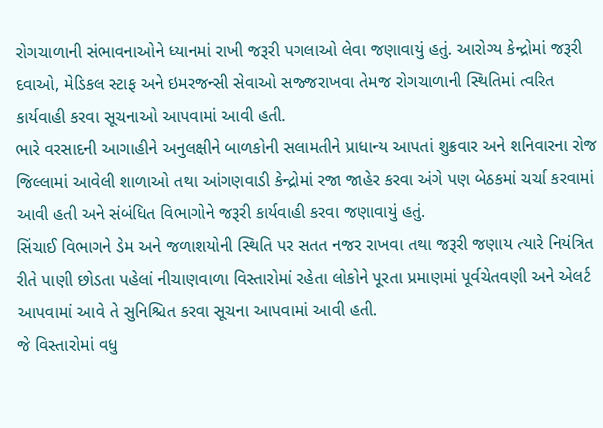રોગચાળાની સંભાવનાઓને ધ્યાનમાં રાખી જરૂરી પગલાઓ લેવા જણાવાયું હતું. આરોગ્ય કેન્દ્રોમાં જરૂરી દવાઓ, મેડિકલ સ્ટાફ અને ઇમરજન્સી સેવાઓ સજ્જરાખવા તેમજ રોગચાળાની સ્થિતિમાં ત્વરિત કાર્યવાહી કરવા સૂચનાઓ આપવામાં આવી હતી.
ભારે વરસાદની આગાહીને અનુલક્ષીને બાળકોની સલામતીને પ્રાધાન્ય આપતાં શુક્રવાર અને શનિવારના રોજ જિલ્લામાં આવેલી શાળાઓ તથા આંગણવાડી કેન્દ્રોમાં રજા જાહેર કરવા અંગે પણ બેઠકમાં ચર્ચા કરવામાં આવી હતી અને સંબંધિત વિભાગોને જરૂરી કાર્યવાહી કરવા જણાવાયું હતું.
સિંચાઈ વિભાગને ડેમ અને જળાશયોની સ્થિતિ પર સતત નજર રાખવા તથા જરૂરી જણાય ત્યારે નિયંત્રિત રીતે પાણી છોડતા પહેલાં નીચાણવાળા વિસ્તારોમાં રહેતા લોકોને પૂરતા પ્રમાણમાં પૂર્વચેતવણી અને એલર્ટ આપવામાં આવે તે સુનિશ્ચિત કરવા સૂચના આપવામાં આવી હતી.
જે વિસ્તારોમાં વધુ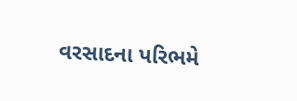વરસાદના પરિભમે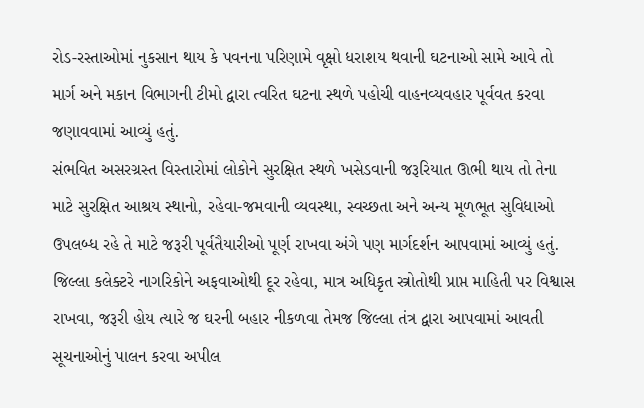રોડ-રસ્તાઓમાં નુકસાન થાય કે પવનના પરિણામે વૃક્ષો ધરાશય થવાની ઘટનાઓ સામે આવે તો માર્ગ અને મકાન વિભાગની ટીમો દ્વારા ત્વરિત ઘટના સ્થળે પહોચી વાહનવ્યવહાર પૂર્વવત કરવા જણાવવામાં આવ્યું હતું.
સંભવિત અસરગ્રસ્ત વિસ્તારોમાં લોકોને સુરક્ષિત સ્થળે ખસેડવાની જરૂરિયાત ઊભી થાય તો તેના માટે સુરક્ષિત આશ્રય સ્થાનો, રહેવા-જમવાની વ્યવસ્થા, સ્વચ્છતા અને અન્ય મૂળભૂત સુવિધાઓ ઉપલબ્ધ રહે તે માટે જરૂરી પૂર્વતૈયારીઓ પૂર્ણ રાખવા અંગે પણ માર્ગદર્શન આપવામાં આવ્યું હતું.
જિલ્લા કલેક્ટરે નાગરિકોને અફવાઓથી દૂર રહેવા, માત્ર અધિકૃત સ્ત્રોતોથી પ્રાપ્ત માહિતી પર વિશ્વાસ રાખવા, જરૂરી હોય ત્યારે જ ઘરની બહાર નીકળવા તેમજ જિલ્લા તંત્ર દ્વારા આપવામાં આવતી સૂચનાઓનું પાલન કરવા અપીલ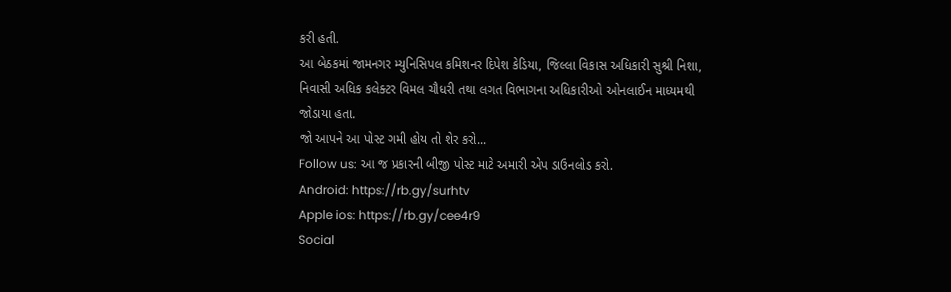કરી હતી.
આ બેઠકમાં જામનગર મ્યુનિસિપલ કમિશનર દિપેશ કેડિયા, જિલ્લા વિકાસ અધિકારી સુશ્રી નિશા, નિવાસી અધિક કલેક્ટર વિમલ ચૌધરી તથા લગત વિભાગના અધિકારીઓ ઓનલાઈન માધ્યમથી જોડાયા હતા.
જો આપને આ પોસ્ટ ગમી હોય તો શેર કરો...
Follow us: આ જ પ્રકારની બીજી પોસ્ટ માટે અમારી એપ ડાઉનલોડ કરો.
Android: https://rb.gy/surhtv
Apple ios: https://rb.gy/cee4r9
Social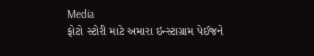Media
ફોટો સ્ટોરી માટે અમારા ઇન્સ્ટાગ્રામ પેઈજને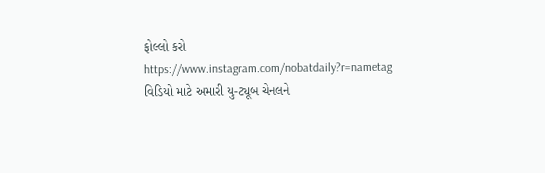ફોલ્લો કરો
https://www.instagram.com/nobatdaily?r=nametag
વિડિયો માટે અમારી યુ-ટ્યૂબ ચેનલને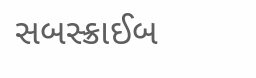સબસ્ક્રાઈબ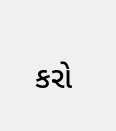કરો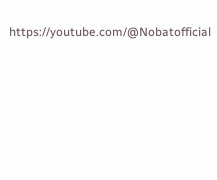https://youtube.com/@Nobatofficial